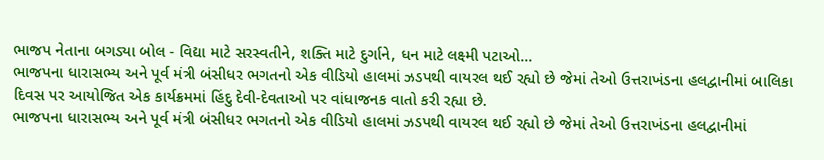ભાજપ નેતાના બગડ્યા બોલ - વિદ્યા માટે સરસ્વતીને, શક્તિ માટે દુર્ગાને, ધન માટે લક્ષ્મી પટાઓ...
ભાજપના ધારાસભ્ય અને પૂર્વ મંત્રી બંસીધર ભગતનો એક વીડિયો હાલમાં ઝડપથી વાયરલ થઈ રહ્યો છે જેમાં તેઓ ઉત્તરાખંડના હલદ્વાનીમાં બાલિકા દિવસ પર આયોજિત એક કાર્યક્રમમાં હિંદુ દેવી-દેવતાઓ પર વાંધાજનક વાતો કરી રહ્યા છે.
ભાજપના ધારાસભ્ય અને પૂર્વ મંત્રી બંસીધર ભગતનો એક વીડિયો હાલમાં ઝડપથી વાયરલ થઈ રહ્યો છે જેમાં તેઓ ઉત્તરાખંડના હલદ્વાનીમાં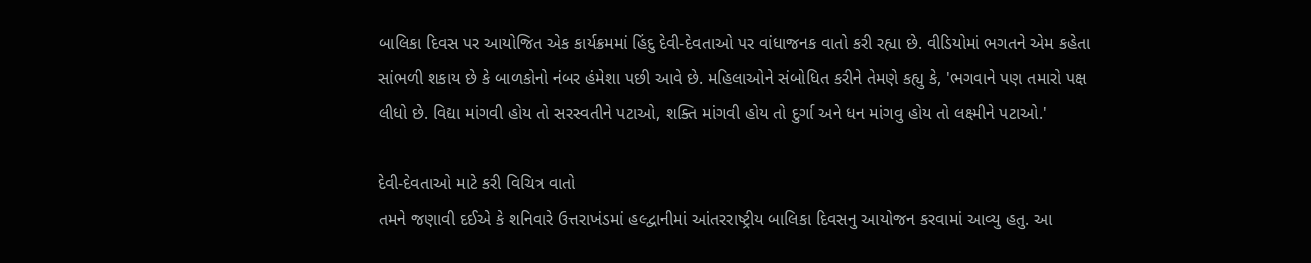બાલિકા દિવસ પર આયોજિત એક કાર્યક્રમમાં હિંદુ દેવી-દેવતાઓ પર વાંધાજનક વાતો કરી રહ્યા છે. વીડિયોમાં ભગતને એમ કહેતા સાંભળી શકાય છે કે બાળકોનો નંબર હંમેશા પછી આવે છે. મહિલાઓને સંબોધિત કરીને તેમણે કહ્યુ કે, 'ભગવાને પણ તમારો પક્ષ લીધો છે. વિદ્યા માંગવી હોય તો સરસ્વતીને પટાઓ, શક્તિ માંગવી હોય તો દુર્ગા અને ધન માંગવુ હોય તો લક્ષ્મીને પટાઓ.'

દેવી-દેવતાઓ માટે કરી વિચિત્ર વાતો
તમને જણાવી દઈએ કે શનિવારે ઉત્તરાખંડમાં હલ્દ્વાનીમાં આંતરરાષ્ટ્રીય બાલિકા દિવસનુ આયોજન કરવામાં આવ્યુ હતુ. આ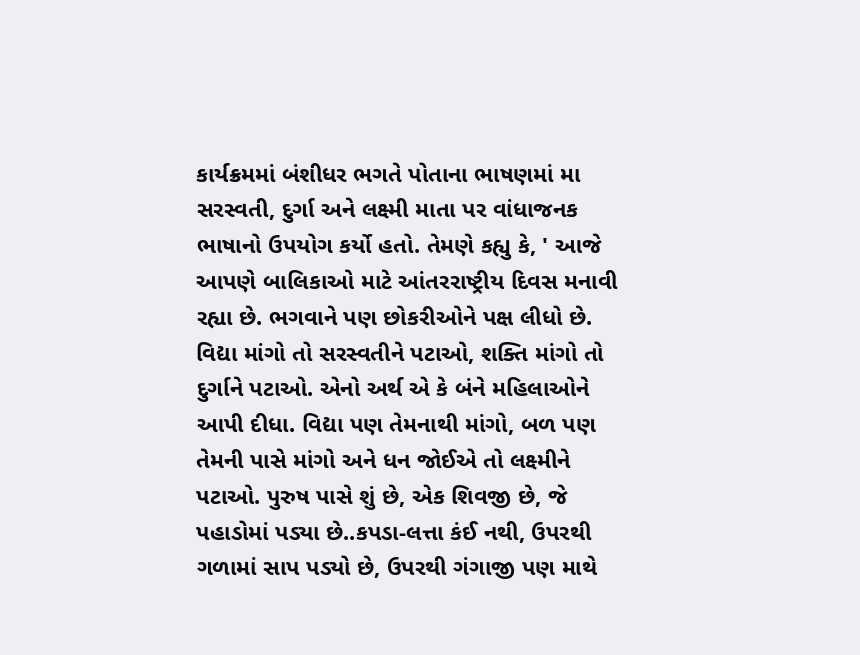કાર્યક્રમમાં બંશીધર ભગતે પોતાના ભાષણમાં મા સરસ્વતી, દુર્ગા અને લક્ષ્મી માતા પર વાંધાજનક ભાષાનો ઉપયોગ કર્યો હતો. તેમણે કહ્યુ કે, ' આજે આપણે બાલિકાઓ માટે આંતરરાષ્ટ્રીય દિવસ મનાવી રહ્યા છે. ભગવાને પણ છોકરીઓને પક્ષ લીધો છે. વિદ્યા માંગો તો સરસ્વતીને પટાઓ, શક્તિ માંગો તો દુર્ગાને પટાઓ. એનો અર્થ એ કે બંને મહિલાઓને આપી દીધા. વિદ્યા પણ તેમનાથી માંગો, બળ પણ તેમની પાસે માંગો અને ધન જોઈએ તો લક્ષ્મીને પટાઓ. પુરુષ પાસે શું છે, એક શિવજી છે, જે પહાડોમાં પડ્યા છે..કપડા-લત્તા કંઈ નથી, ઉપરથી ગળામાં સાપ પડ્યો છે, ઉપરથી ગંગાજી પણ માથે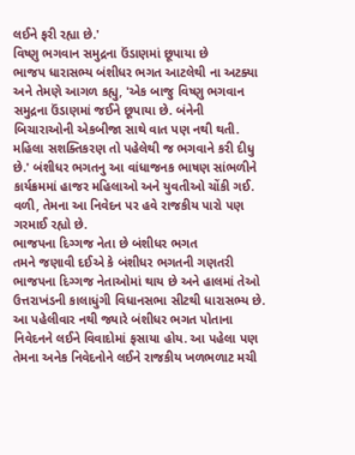લઈને ફરી રહ્યા છે.'
વિષ્ણુ ભગવાન સમુદ્રના ઉંડાણમાં છૂપાયા છે
ભાજપ ધારાસભ્ય બંશીધર ભગત આટલેથી ના અટક્યા અને તેમણે આગળ કહ્યુ, 'એક બાજુ વિષ્ણુ ભગવાન સમુદ્રના ઉંડાણમાં જઈને છૂપાયા છે. બંનેની બિચારાઓની એકબીજા સાથે વાત પણ નથી થતી. મહિલા સશક્તિકરણ તો પહેલેથી જ ભગવાને કરી દીધુ છે.' બંશીધર ભગતનુ આ વાંધાજનક ભાષણ સાંભળીને કાર્યક્રમમાં હાજર મહિલાઓ અને યુવતીઓ ચોંકી ગઈ. વળી, તેમના આ નિવેદન પર હવે રાજકીય પારો પણ ગરમાઈ રહ્યો છે.
ભાજપના દિગ્ગજ નેતા છે બંશીધર ભગત
તમને જણાવી દઈએ કે બંશીધર ભગતની ગણતરી ભાજપના દિગ્ગજ નેતાઓમાં થાય છે અને હાલમાં તેઓ ઉત્તરાખંડની કાલાધુંગી વિધાનસભા સીટથી ધારાસભ્ય છે. આ પહેલીવાર નથી જ્યારે બંશીધર ભગત પોતાના નિવેદનને લઈને વિવાદોમાં ફસાયા હોય. આ પહેલા પણ તેમના અનેક નિવેદનોને લઈને રાજકીય ખળભળાટ મચી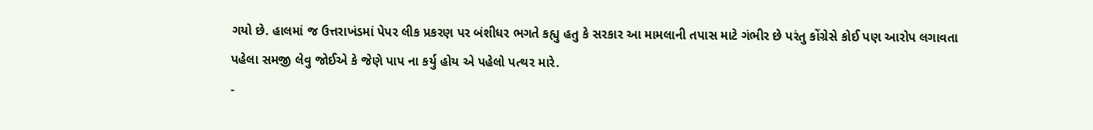ગયો છે. હાલમાં જ ઉત્તરાખંડમાં પેપર લીક પ્રકરણ પર બંશીધર ભગતે કહ્યુ હતુ કે સરકાર આ મામલાની તપાસ માટે ગંભીર છે પરંતુ કોંગ્રેસે કોઈ પણ આરોપ લગાવતા પહેલા સમજી લેવુ જોઈએ કે જેણે પાપ ના કર્યુ હોય એ પહેલો પત્થર મારે.
-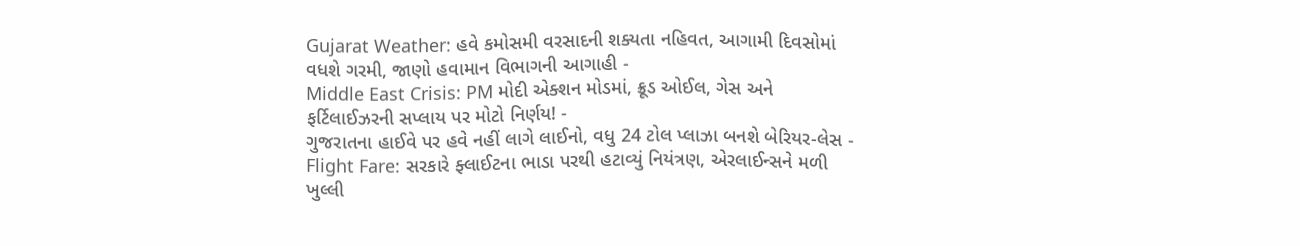Gujarat Weather: હવે કમોસમી વરસાદની શક્યતા નહિવત, આગામી દિવસોમાં વધશે ગરમી, જાણો હવામાન વિભાગની આગાહી -
Middle East Crisis: PM મોદી એક્શન મોડમાં, ક્રૂડ ઓઈલ, ગેસ અને ફર્ટિલાઈઝરની સપ્લાય પર મોટો નિર્ણય! -
ગુજરાતના હાઈવે પર હવે નહીં લાગે લાઈનો, વધુ 24 ટોલ પ્લાઝા બનશે બેરિયર-લેસ -
Flight Fare: સરકારે ફ્લાઈટના ભાડા પરથી હટાવ્યું નિયંત્રણ, એરલાઈન્સને મળી ખુલ્લી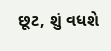છૂટ, શું વધશે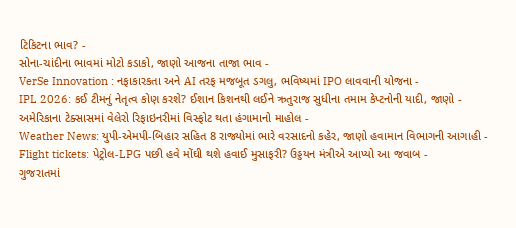ટિકિટના ભાવ? -
સોના-ચાંદીના ભાવમાં મોટો કડાકો, જાણો આજના તાજા ભાવ -
VerSe Innovation : નફાકારકતા અને AI તરફ મજબૂત ડગલુ, ભવિષ્યમાં IPO લાવવાની યોજના -
IPL 2026: કઈ ટીમનું નેતૃત્વ કોણ કરશે? ઈશાન કિશનથી લઈને ઋતુરાજ સુધીના તમામ કેપ્ટનોની યાદી, જાણો -
અમેરિકાના ટેક્સાસમાં વેલેરો રિફાઇનરીમાં વિસ્ફોટ થતા હંગામાનો માહોલ -
Weather News: યુપી-એમપી-બિહાર સહિત 8 રાજ્યોમાં ભારે વરસાદનો કહેર, જાણો હવામાન વિભાગની આગાહી -
Flight tickets: પેટ્રોલ-LPG પછી હવે મોંઘી થશે હવાઈ મુસાફરી? ઉડ્ડયન મંત્રીએ આપ્યો આ જવાબ -
ગુજરાતમાં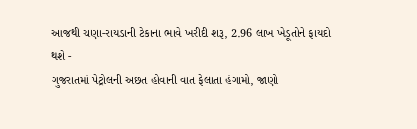આજથી ચણા-રાયડાની ટેકાના ભાવે ખરીદી શરૂ, 2.96 લાખ ખેડૂતોને ફાયદો થશે -
ગુજરાતમાં પેટ્રોલની અછત હોવાની વાત ફેલાતા હંગામો, જાણો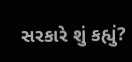સરકારે શું કહ્યું?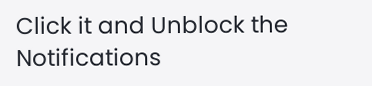Click it and Unblock the Notifications